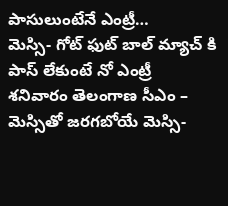పాసులుంటేనే ఎంట్రీ…
మెస్సి- గోట్ ఫుట్ బాల్ మ్యాచ్ కి పాస్ లేకుంటే నో ఎంట్రీ
శనివారం తెలంగాణ సీఎం – మెస్సితో జరగబోయే మెస్సి-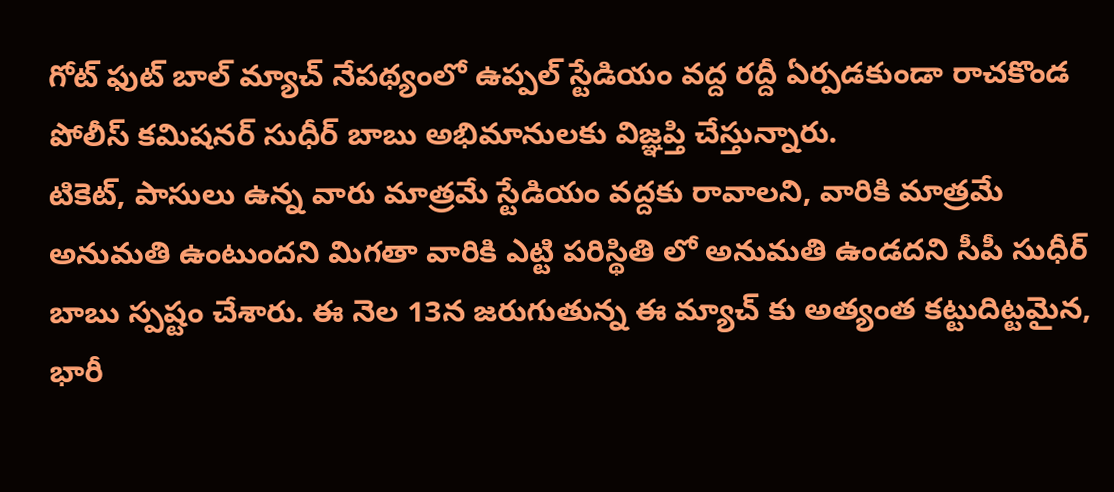గోట్ ఫుట్ బాల్ మ్యాచ్ నేపథ్యంలో ఉప్పల్ స్టేడియం వద్ద రద్దీ ఏర్పడకుండా రాచకొండ పోలీస్ కమిషనర్ సుధీర్ బాబు అభిమానులకు విజ్ఞప్తి చేస్తున్నారు.
టికెట్, పాసులు ఉన్న వారు మాత్రమే స్టేడియం వద్దకు రావాలని, వారికి మాత్రమే అనుమతి ఉంటుందని మిగతా వారికి ఎట్టి పరిస్థితి లో అనుమతి ఉండదని సీపీ సుధీర్ బాబు స్పష్టం చేశారు. ఈ నెల 13న జరుగుతున్న ఈ మ్యాచ్ కు అత్యంత కట్టుదిట్టమైన, భారీ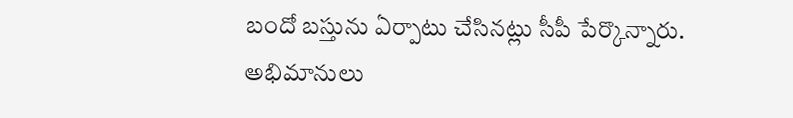బందో బస్తును ఏర్పాటు చేసినట్లు సీపీ పేర్కొన్నారు. అభిమానులు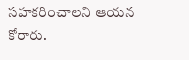సహకరించాలని ఆయన కోరారు.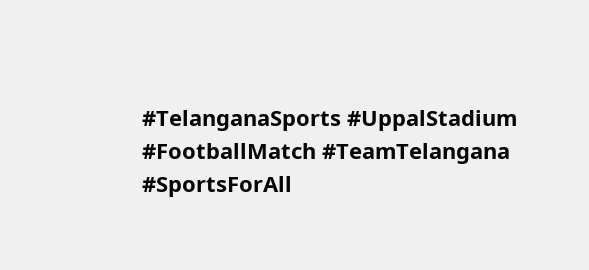#TelanganaSports #UppalStadium #FootballMatch #TeamTelangana #SportsForAll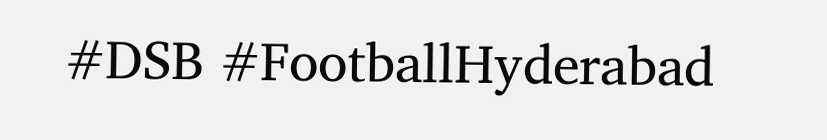#DSB #FootballHyderabad